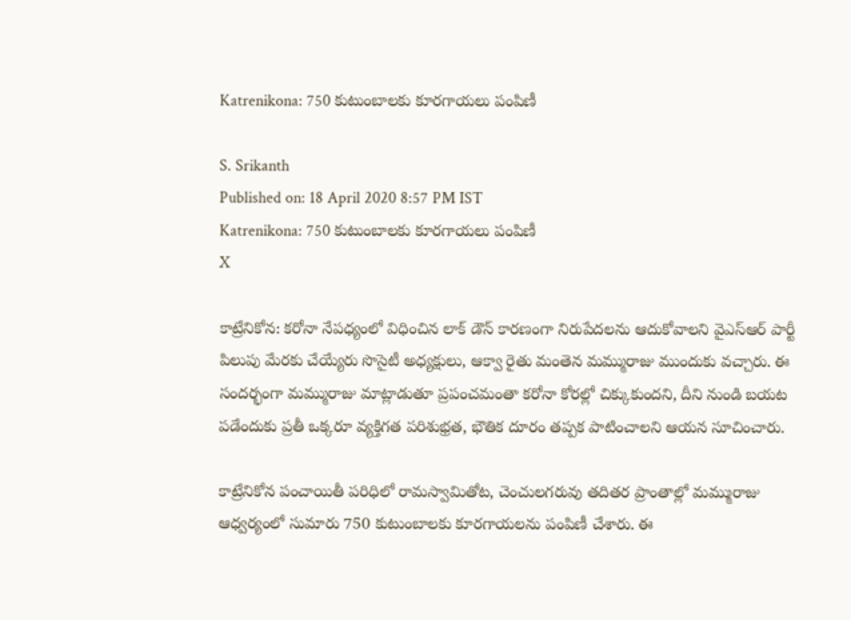Katrenikona: 750 కుటుంబాలకు కూరగాయలు పంపిణీ

S. Srikanth
Published on: 18 April 2020 8:57 PM IST
Katrenikona: 750 కుటుంబాలకు కూరగాయలు పంపిణీ
X

కాట్రేనికోన: కరోనా నేపధ్యంలో విధించిన లాక్ డౌన్ కారణంగా నిరుపేదలను ఆదుకోవాలని వైఎస్ఆర్ పార్టీ పిలుపు మేరకు చేయ్యేరు సొసైటీ అధ్యక్షులు, ఆక్వా రైతు మంతెన మమ్మురాజు ముందుకు వచ్చారు. ఈ సందర్భంగా మమ్మురాజు మాట్లాడుతూ ప్రపంచమంతా కరోనా కోరల్లో చిక్కుకుందని, దీని నుండి బయట పడేందుకు ప్రతీ ఒక్కరూ వ్యక్తిగత పరిశుభ్రత, భౌతిక దూరం తప్పక పాటించాలని ఆయన సూచించారు.

కాట్రేనికోన పంచాయితీ పరిధిలో రామస్వామితోట, చెంచులగరువు తదితర ప్రాంతాల్లో మమ్మురాజు ఆధ్వర్యంలో సుమారు 750 కుటుంబాలకు కూరగాయలను పంపిణీ చేశారు. ఈ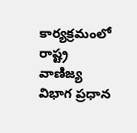కార్యక్రమంలో రాష్ట్ర వాణిజ్య విభాగ ప్రధాన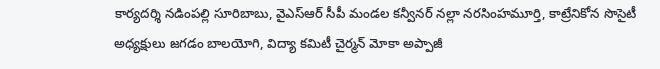కార్యదర్శి నడింపల్లి సూరిబాబు, వైఎస్ఆర్ సీపీ మండల కన్వీనర్ నల్లా నరసింహమూర్తి, కాట్రేనికోన సొసైటీ అధ్యక్షులు జగడం బాలయోగి, విద్యా కమిటీ చైర్మన్ మోకా అప్పాజీ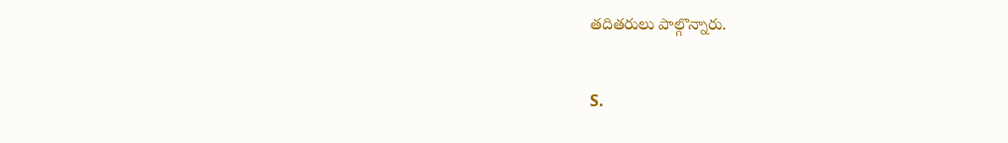తదితరులు పాల్గొన్నారు.


S.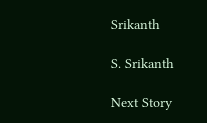Srikanth

S. Srikanth

Next Story